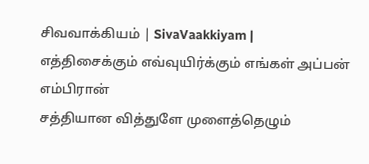சிவவாக்கியம் | SivaVaakkiyam |
எத்திசைக்கும் எவ்வுயிர்க்கும் எங்கள் அப்பன் எம்பிரான்
சத்தியான வித்துளே முளைத்தெழும்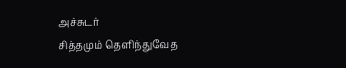அச்சுடர்
சித்தமும் தெளிந்துவேத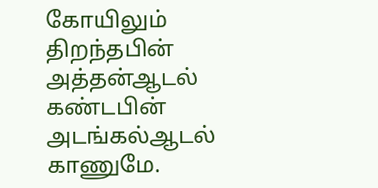கோயிலும் திறந்தபின்
அத்தன்ஆடல் கண்டபின் அடங்கல்ஆடல் காணுமே.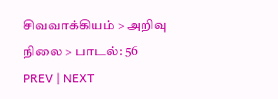சிவவாக்கியம் > அறிவு நிலை > பாடல்: 56
PREV | NEXT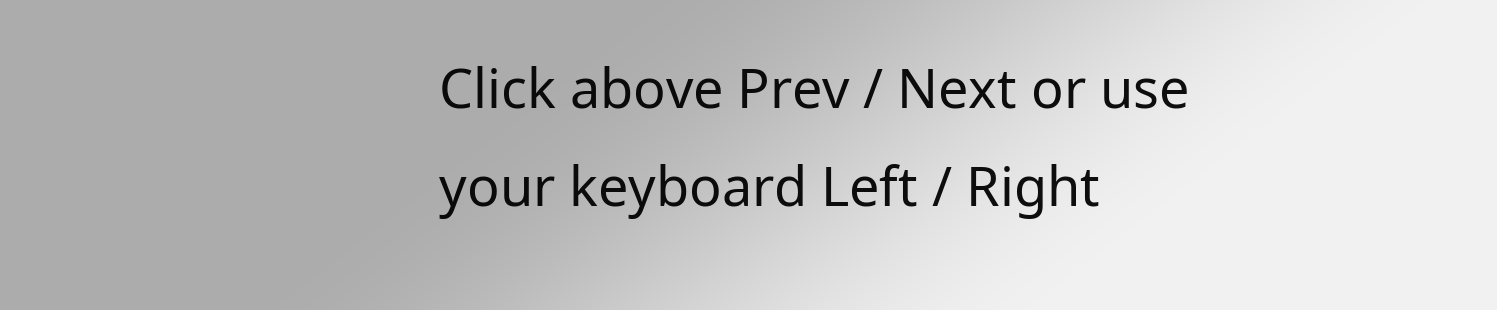Click above Prev / Next or use your keyboard Left / Right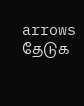arrows
தேடுக